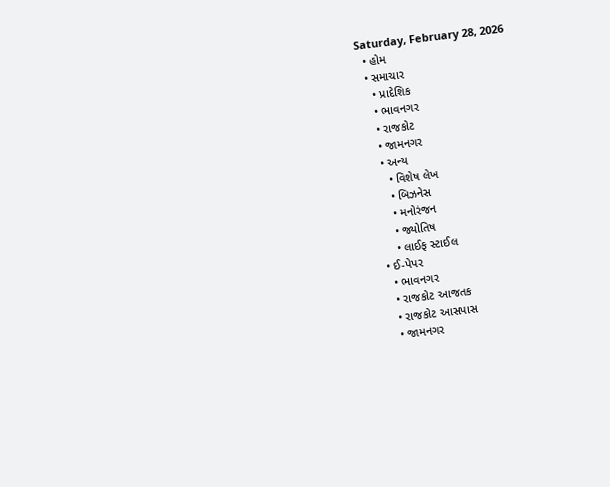Saturday, February 28, 2026
  • હોમ
  • સમાચાર
    • પ્રાદેશિક
    • ભાવનગર
    • રાજકોટ
    • જામનગર
    • અન્ય
      • વિશેષ લેખ
      • બિઝનેસ
      • મનોરંજન
      • જ્યોતિષ
      • લાઈફ સ્ટાઈલ
  • ઈ-પેપર
    • ભાવનગર
    • રાજકોટ આજતક
    • રાજકોટ આસપાસ
    • જામનગર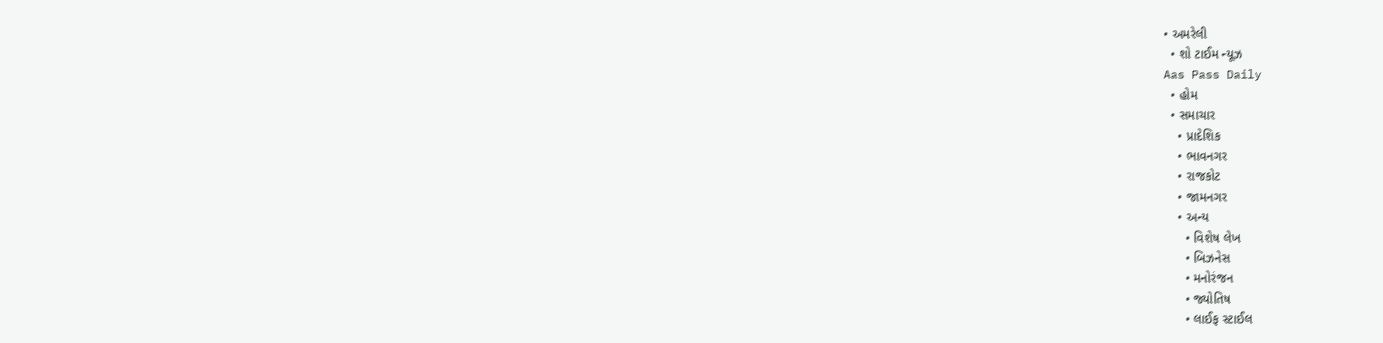• અમરેલી
  • શો ટાઈમ ન્યૂઝ
Aas Pass Daily
  • હોમ
  • સમાચાર
    • પ્રાદેશિક
    • ભાવનગર
    • રાજકોટ
    • જામનગર
    • અન્ય
      • વિશેષ લેખ
      • બિઝનેસ
      • મનોરંજન
      • જ્યોતિષ
      • લાઈફ સ્ટાઈલ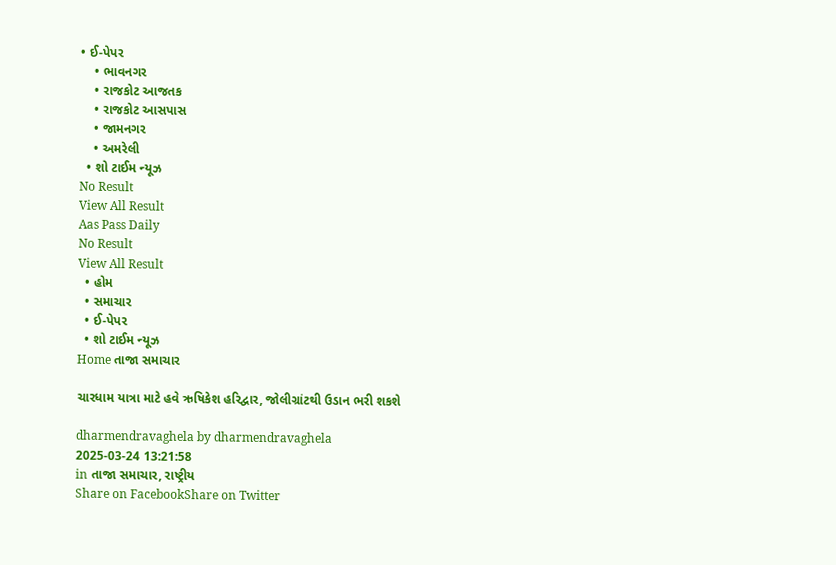• ઈ-પેપર
    • ભાવનગર
    • રાજકોટ આજતક
    • રાજકોટ આસપાસ
    • જામનગર
    • અમરેલી
  • શો ટાઈમ ન્યૂઝ
No Result
View All Result
Aas Pass Daily
No Result
View All Result
  • હોમ
  • સમાચાર
  • ઈ-પેપર
  • શો ટાઈમ ન્યૂઝ
Home તાજા સમાચાર

ચારધામ યાત્રા માટે હવે ઋષિકેશ હરિદ્વાર, જોલીગ્રાંટથી ઉડાન ભરી શકશે

dharmendravaghela by dharmendravaghela
2025-03-24 13:21:58
in તાજા સમાચાર, રાષ્ટ્રીય
Share on FacebookShare on Twitter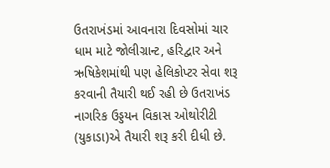ઉતરાખંડમાં આવનારા દિવસોમાં ચાર ધામ માટે જોલીગ્રાન્ટ, હરિદ્વાર અને ઋષિકેશમાંથી પણ હેલિકોપ્ટર સેવા શરૂ કરવાની તૈયારી થઈ રહી છે ઉતરાખંડ નાગરિક ઉડ્ડયન વિકાસ ઓથોરીટી (યુકાડા)એ તૈયારી શરૂ કરી દીધી છે.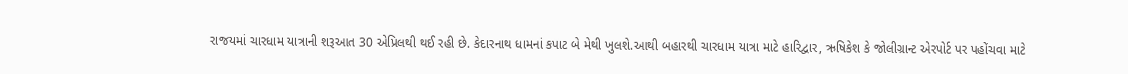રાજયમાં ચારધામ યાત્રાની શરૂઆત 30 એપ્રિલથી થઈ રહી છે. કેદારનાથ ધામનાં કપાટ બે મેથી ખુલશે.આથી બહારથી ચારધામ યાત્રા માટે હારિદ્વાર, ઋષિકેશ કે જોલીગ્રાન્ટ એરપોર્ટ પર પહોંચવા માટે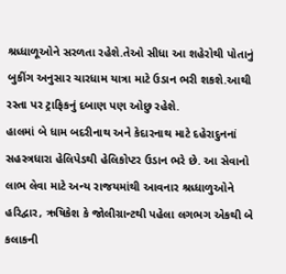શ્રધ્ધાળૂઓને સરળતા રહેશે.તેઓ સીધા આ શહેરોથી પોતાનું બુકીંગ અનુસાર ચારધામ યાત્રા માટે ઉડાન ભરી શકશે.આથી રસ્તા પર ટ્રાફિકનું દબાણ પણ ઓછુ રહેશે.
હાલમાં બે ધામ બદરીનાથ અને કેદારનાથ માટે દહેરાદુનનાં સહસ્ત્રધારા હેલિપેડથી હેલિકોપ્ટર ઉડાન ભરે છે. આ સેવાનો લાભ લેવા માટે અન્ય રાજયમાંથી આવનાર શ્રધ્ધાળુઓને હરિદ્વાર, ઋષિકેશ કે જોલીગ્રાન્ટથી પહેલા લગભગ એકથી બે કલાકની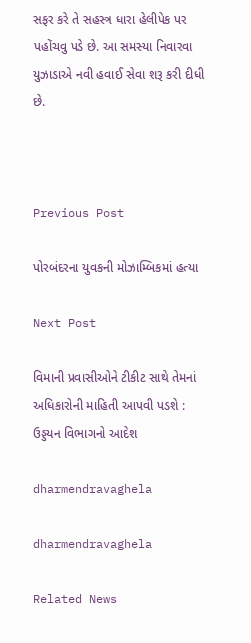સફર કરે તે સહસ્ત્ર ધારા હેલીપેક પર પહોંચવુ પડે છે. આ સમસ્યા નિવારવા યુઝાડાએ નવી હવાઈ સેવા શરૂ કરી દીધી છે.



Previous Post

પોરબંદરના યુવકની મોઝામ્બિકમાં હત્યા

Next Post

વિમાની પ્રવાસીઓને ટીકીટ સાથે તેમનાં અધિકારોની માહિતી આપવી પડશે : ઉડ્ડયન વિભાગનો આદેશ

dharmendravaghela

dharmendravaghela

Related News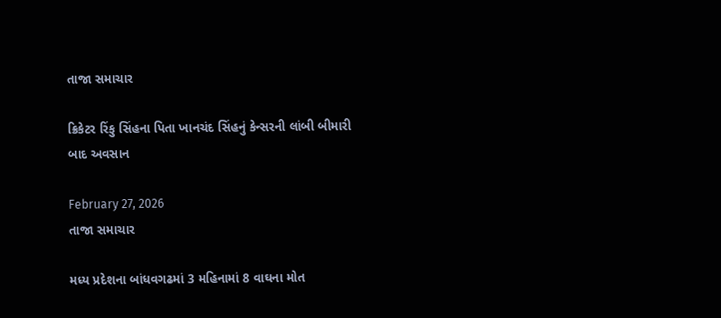તાજા સમાચાર

ક્રિકેટર રિંકુ સિંહના પિતા ખાનચંદ સિંહનું કેન્સરની લાંબી બીમારી બાદ અવસાન

February 27, 2026
તાજા સમાચાર

મધ્ય પ્રદેશના બાંધવગઢમાં 3 મહિનામાં 8 વાઘના મોત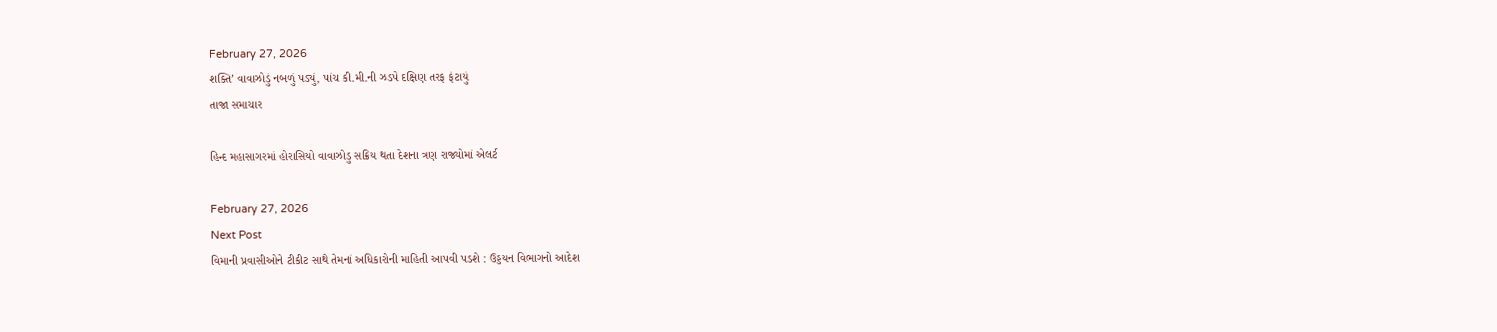February 27, 2026
શક્તિ’ વાવાઝોડું નબળું પડ્યું, પાંચ કી.મી.ની ઝડપે દક્ષિણ તરફ ફંટાયું
તાજા સમાચાર

હિન્દ મહાસાગરમાં હોરાસિયો વાવાઝોડુ સક્રિય થતા દેશના ત્રણ રાજ્યોમાં એલર્ટ

February 27, 2026
Next Post
વિમાની પ્રવાસીઓને ટીકીટ સાથે તેમનાં અધિકારોની માહિતી આપવી પડશે : ઉડ્ડયન વિભાગનો આદેશ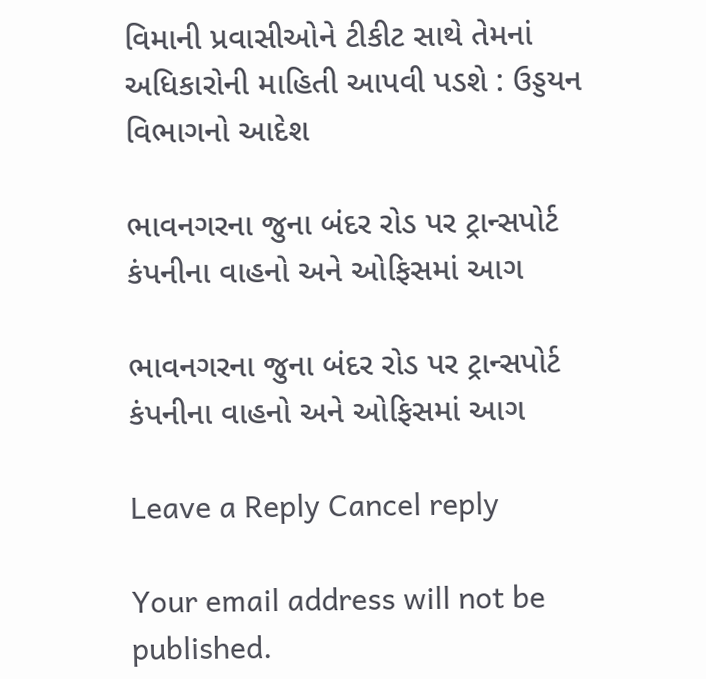વિમાની પ્રવાસીઓને ટીકીટ સાથે તેમનાં અધિકારોની માહિતી આપવી પડશે : ઉડ્ડયન વિભાગનો આદેશ

ભાવનગરના જુના બંદર રોડ પર ટ્રાન્સપોર્ટ કંપનીના વાહનો અને ઓફિસમાં આગ

ભાવનગરના જુના બંદર રોડ પર ટ્રાન્સપોર્ટ કંપનીના વાહનો અને ઓફિસમાં આગ

Leave a Reply Cancel reply

Your email address will not be published.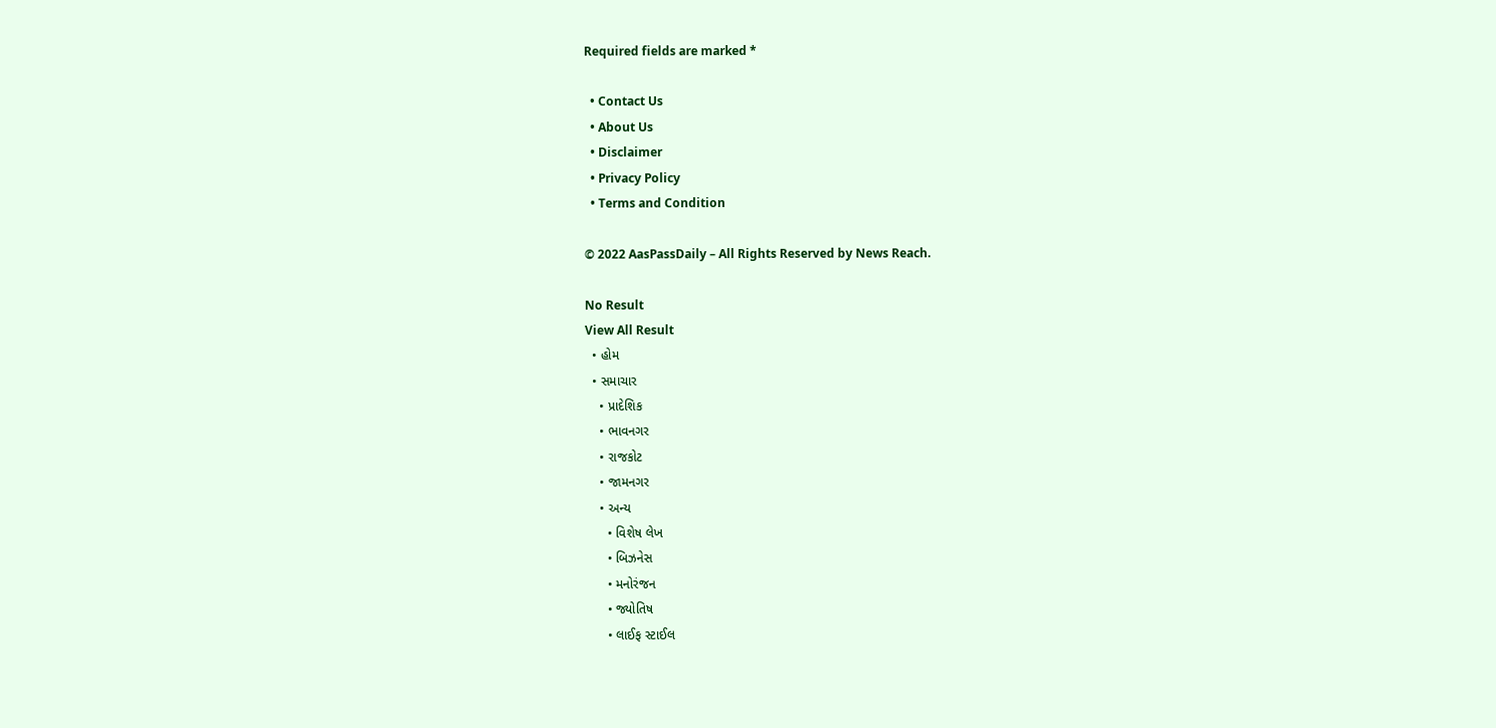Required fields are marked *

  • Contact Us
  • About Us
  • Disclaimer
  • Privacy Policy
  • Terms and Condition

© 2022 AasPassDaily – All Rights Reserved by News Reach.

No Result
View All Result
  • હોમ
  • સમાચાર
    • પ્રાદેશિક
    • ભાવનગર
    • રાજકોટ
    • જામનગર
    • અન્ય
      • વિશેષ લેખ
      • બિઝનેસ
      • મનોરંજન
      • જ્યોતિષ
      • લાઈફ સ્ટાઈલ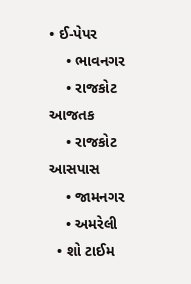• ઈ-પેપર
    • ભાવનગર
    • રાજકોટ આજતક
    • રાજકોટ આસપાસ
    • જામનગર
    • અમરેલી
  • શો ટાઈમ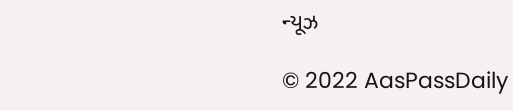ન્યૂઝ

© 2022 AasPassDaily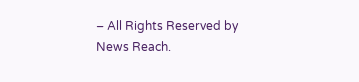– All Rights Reserved by News Reach.